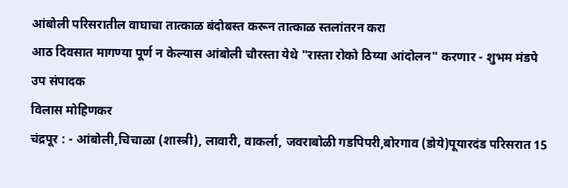आंबोली परिसरातील वाघाचा तात्काळ बंदोबस्त करून तात्काळ स्तलांतरन करा
आठ दिवसात मागण्या पूर्ण न केल्यास आंबोली चौरस्ता येथे "रास्ता रोको ठिय्या आंदोलन" करणार - शुभम मंडपे
उप संपादक
विलास मोहिणकर
चंद्रपूर : - आंबोली,चिचाळा (शास्त्री), लावारी, वाकर्ला, जवराबोळी गडपिपरी,बोरगाव (डोये)पूयारदंड परिसरात 15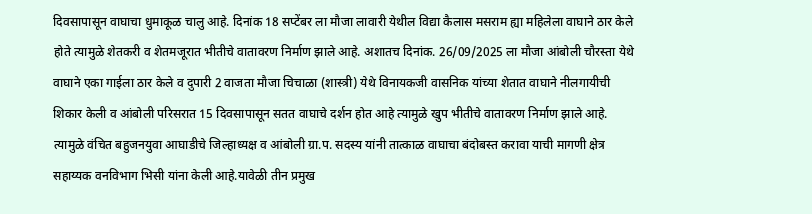दिवसापासून वाघाचा धुमाकूळ चालु आहे. दिनांक 18 सप्टेंबर ला मौजा लावारी येथील विद्या कैलास मसराम ह्या महिलेला वाघाने ठार केले होते त्यामुळे शेतकरी व शेतमजूरात भीतीचे वातावरण निर्माण झाले आहे. अशातच दिनांक. 26/09/2025 ला मौजा आंबोली चौरस्ता येथे वाघाने एका गाईला ठार केले व दुपारी 2 वाजता मौजा चिचाळा (शास्त्री) येथे विनायकजी वासनिक यांच्या शेतात वाघाने नीलगायीची शिकार केली व आंबोली परिसरात 15 दिवसापासून सतत वाघाचे दर्शन होत आहे त्यामुळे खुप भीतीचे वातावरण निर्माण झाले आहे. त्यामुळे वंचित बहुजनयुवा आघाडीचे जिल्हाध्यक्ष व आंबोली ग्रा.प. सदस्य यांनी तात्काळ वाघाचा बंदोबस्त करावा याची मागणी क्षेत्र सहाय्यक वनविभाग भिसी यांना केली आहे.यावेळी तीन प्रमुख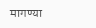मागण्या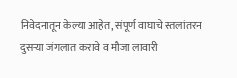निवेदनातून केल्या आहेत, संपूर्ण वाघाचे स्तलांतरन दुसऱ्या जंगलात करावे व मौजा लावारी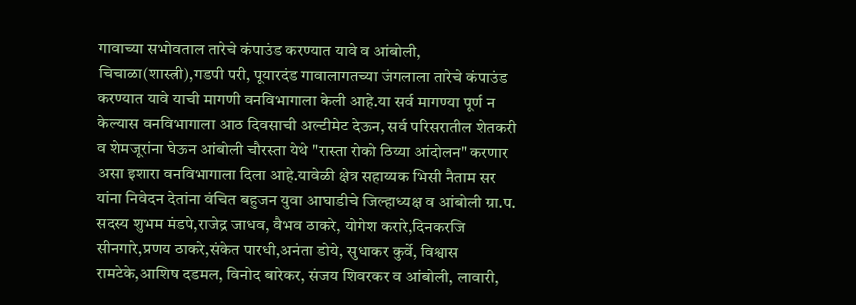गावाच्या सभोवताल तारेचे कंपाउंड करण्यात यावे व आंबोली, चिचाळा(शास्त्री),गडपी परी, पूयारदंड गावालागतच्या जंगलाला तारेचे कंपाउंड करण्यात यावे याची मागणी वनविभागाला केली आहे.या सर्व मागण्या पूर्ण न केल्यास वनविभागाला आठ दिवसाची अल्टीमेट देऊन, सर्व परिसरातील शेतकरी व शेमजूरांना घेऊन आंबोली चौरस्ता येथे "रास्ता रोको ठिय्या आंदोलन" करणार असा इशारा वनविभागाला दिला आहे.यावेळी क्षेत्र सहाय्यक भिसी नैताम सर यांना निवेदन देतांना वंचित बहुजन युवा आघाडीचे जिल्हाध्यक्ष व आंबोली ग्रा.प. सदस्य शुभम मंडपे,राजेद्र जाधव, वैभव ठाकरे, योगेश करारे,दिनकरजि सीनगारे,प्रणय ठाकरे,संकेत पारधी,अनंता डोये, सुधाकर कुर्वे, विश्वास रामटेके,आशिष दडमल, विनोद बारेकर, संजय शिवरकर व आंबोली, लावारी,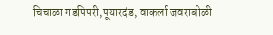चिचाळा गडपिपरी,पूयारदंड, वाकर्ला जवराबोळी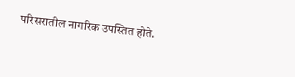परिसरातील नागरिक उपस्तित होते.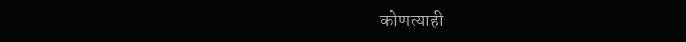कोणत्याही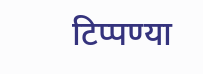टिप्पण्या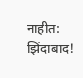नाहीत:
झिंदाबाद!